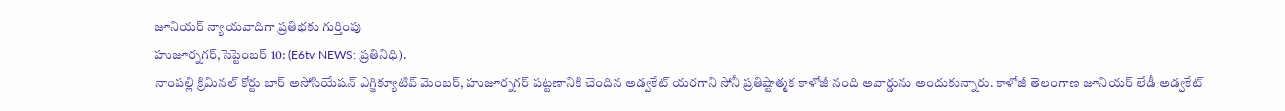జూనియర్ న్యాయవాదిగా ప్రతిభకు గుర్తింపు
హుజూర్నగర్,సెప్టెంబర్ 10: (E6tv NEWS: ప్రతినిధి).
నాంపల్లి క్రిమినల్ కోర్టు బార్ అసోసియేషన్ ఎగ్జిక్యూటివ్ మెంబర్, హుజూర్నగర్ పట్టణానికి చెందిన అడ్వకేట్ యరగాని సోనీ ప్రతిష్టాత్మక కాళోజీ నంది అవార్డును అందుకున్నారు. కాళోజీ తెలంగాణ జూనియర్ లేడీ అడ్వకేట్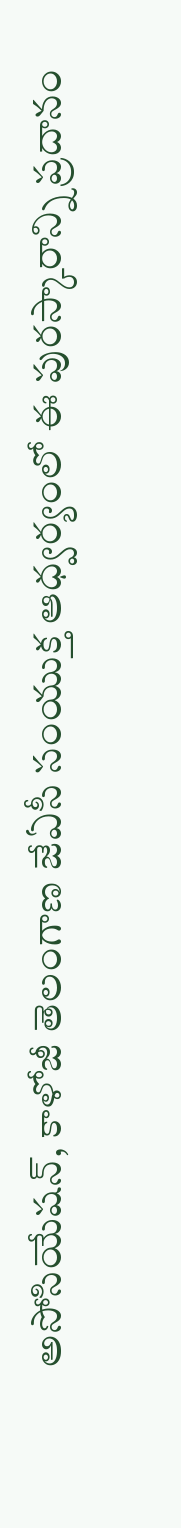అసోసియేషన్, కాళోజీ తెలంగాణ జేఏసీ సంయుక్త ఆధ్వర్యంలో ఈ పురస్కారాన్ని ప్రదానం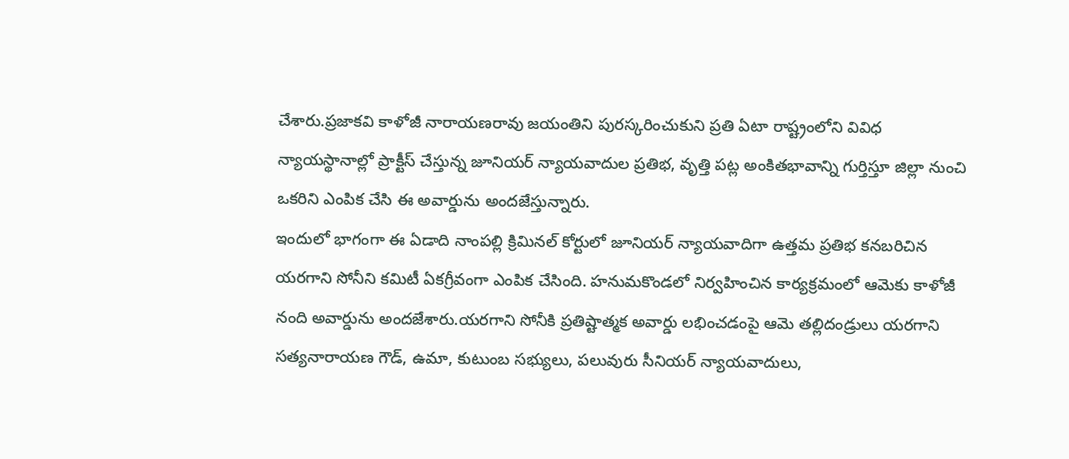చేశారు.ప్రజాకవి కాళోజీ నారాయణరావు జయంతిని పురస్కరించుకుని ప్రతి ఏటా రాష్ట్రంలోని వివిధ న్యాయస్థానాల్లో ప్రాక్టీస్ చేస్తున్న జూనియర్ న్యాయవాదుల ప్రతిభ, వృత్తి పట్ల అంకితభావాన్ని గుర్తిస్తూ జిల్లా నుంచి ఒకరిని ఎంపిక చేసి ఈ అవార్డును అందజేస్తున్నారు.
ఇందులో భాగంగా ఈ ఏడాది నాంపల్లి క్రిమినల్ కోర్టులో జూనియర్ న్యాయవాదిగా ఉత్తమ ప్రతిభ కనబరిచిన యరగాని సోనీని కమిటీ ఏకగ్రీవంగా ఎంపిక చేసింది. హనుమకొండలో నిర్వహించిన కార్యక్రమంలో ఆమెకు కాళోజీ నంది అవార్డును అందజేశారు.యరగాని సోనీకి ప్రతిష్టాత్మక అవార్డు లభించడంపై ఆమె తల్లిదండ్రులు యరగాని సత్యనారాయణ గౌడ్, ఉమా, కుటుంబ సభ్యులు, పలువురు సీనియర్ న్యాయవాదులు,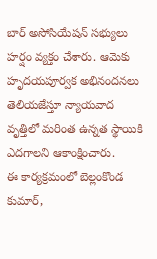బార్ అసోసియేషన్ సభ్యులు హర్షం వ్యక్తం చేశారు. ఆమెకు హృదయపూర్వక అభినందనలు తెలియజేస్తూ న్యాయవాద వృత్తిలో మరింత ఉన్నత స్థాయికి ఎదగాలని ఆకాంక్షించారు.
ఈ కార్యక్రమంలో బెల్లంకొండ కుమార్,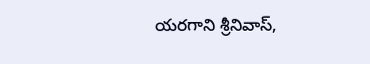యరగాని శ్రీనివాస్,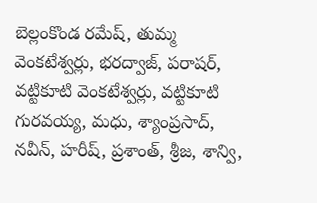బెల్లంకొండ రమేష్, తుమ్మ వెంకటేశ్వర్లు, భరద్వాజ్, పరాషర్, వట్టికూటి వెంకటేశ్వర్లు, వట్టికూటి గురవయ్య, మధు, శ్యాంప్రసాద్, నవీన్, హరీష్, ప్రశాంత్, శ్రీజ, శాన్వి,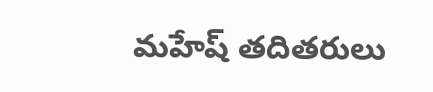మహేష్ తదితరులు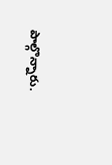పాల్గొన్నారు.